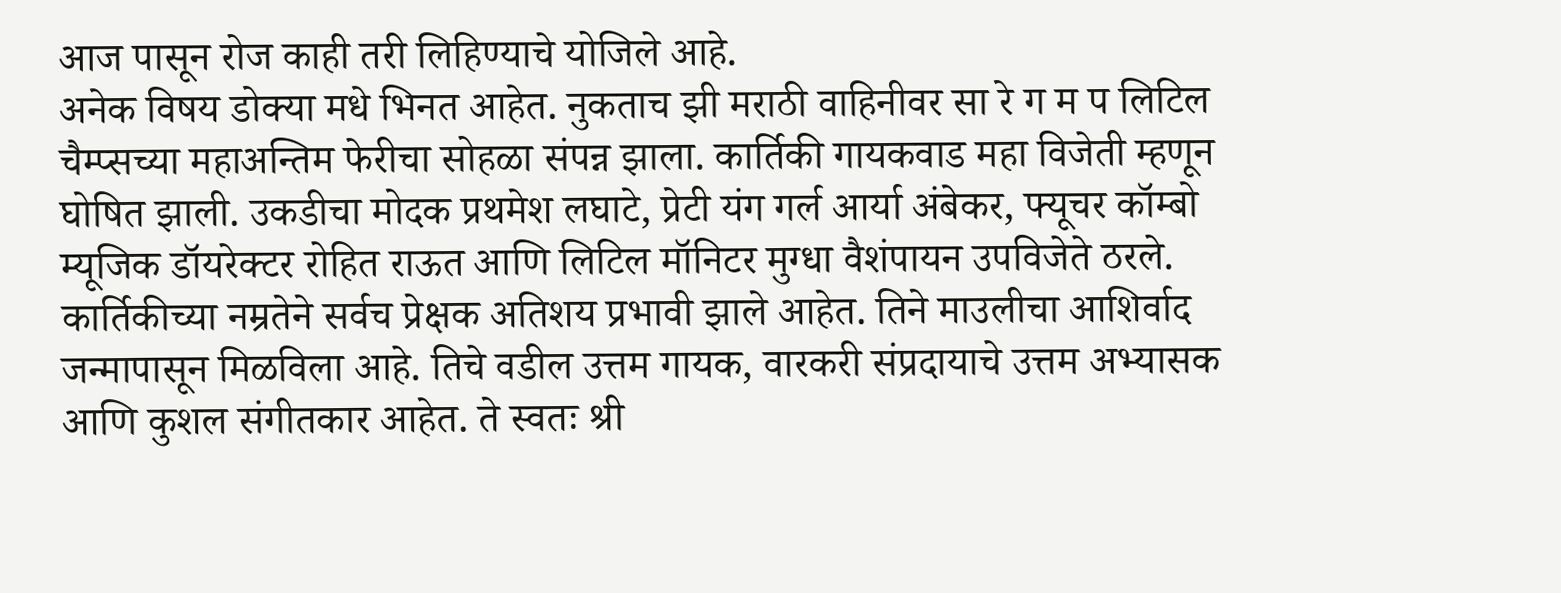आज पासून रोज काही तरी लिहिण्याचे योजिले आहे.
अनेक विषय डोक्या मधे भिनत आहेत. नुकताच झी मराठी वाहिनीवर सा रे ग म प लिटिल चैम्प्सच्या महाअन्तिम फेरीचा सोहळा संपन्न झाला. कार्तिकी गायकवाड महा विजेती म्हणून घोषित झाली. उकडीचा मोदक प्रथमेश लघाटे, प्रेटी यंग गर्ल आर्या अंबेकर, फ्यूचर कॉम्बो म्यूजिक डॉयरेक्टर रोहित राऊत आणि लिटिल मॉनिटर मुग्धा वैशंपायन उपविजेते ठरले.
कार्तिकीच्या नम्रतेने सर्वच प्रेक्षक अतिशय प्रभावी झाले आहेत. तिने माउलीचा आशिर्वाद जन्मापासून मिळविला आहे. तिचे वडील उत्तम गायक, वारकरी संप्रदायाचे उत्तम अभ्यासक आणि कुशल संगीतकार आहेत. ते स्वतः श्री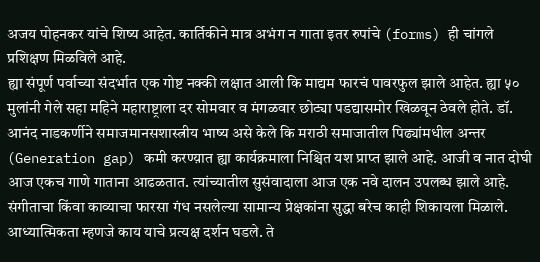अजय पोहनकर यांचे शिष्य आहेत. कार्तिकीने मात्र अभंग न गाता इतर रुपांचे (forms) ही चांगले प्रशिक्षण मिळविले आहे.
ह्या संपूर्ण पर्वाच्या संदर्भात एक गोष्ट नक्की लक्षात आली कि माद्यम फारचं पावरफुल झाले आहेत. ह्या ५० मुलांनी गेले सहा महिने महाराष्ट्राला दर सोमवार व मंगळवार छोट्या पडद्यासमोर खिळवून ठेवले होते. डॉ. आनंद नाडकर्णीने समाजमानसशास्त्रीय भाष्य असे केले कि मराठी समाजातील पिढ्यांमधील अन्तर (Generation gap) कमी करण्य़ात ह्या कार्यक्रमाला निश्चित यश प्राप्त झाले आहे. आजी व नात दोघी आज एकच गाणे गाताना आढळतात. त्यांच्यातील सुसंवादाला आज एक नवे दालन उपलब्ध झाले आहे.
संगीताचा किंवा काव्याचा फारसा गंध नसलेल्या सामान्य प्रेक्षकांना सुद्धा बरेच काही शिकायला मिळाले. आध्यात्मिकता म्हणजे काय याचे प्रत्यक्ष दर्शन घडले. ते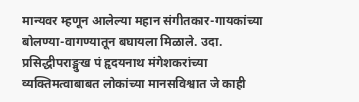मान्यवर म्हणून आलेल्या महान संगीतकार-गायकांच्या बोलण्या-वागण्यातून बघायला मिळाले. उदा. प्रसिद्धीपराङ्मुख पं हृदयनाथ मंगेशकरांच्या व्यक्तिमत्वाबाबत लोकांच्या मानसविश्वात जे काही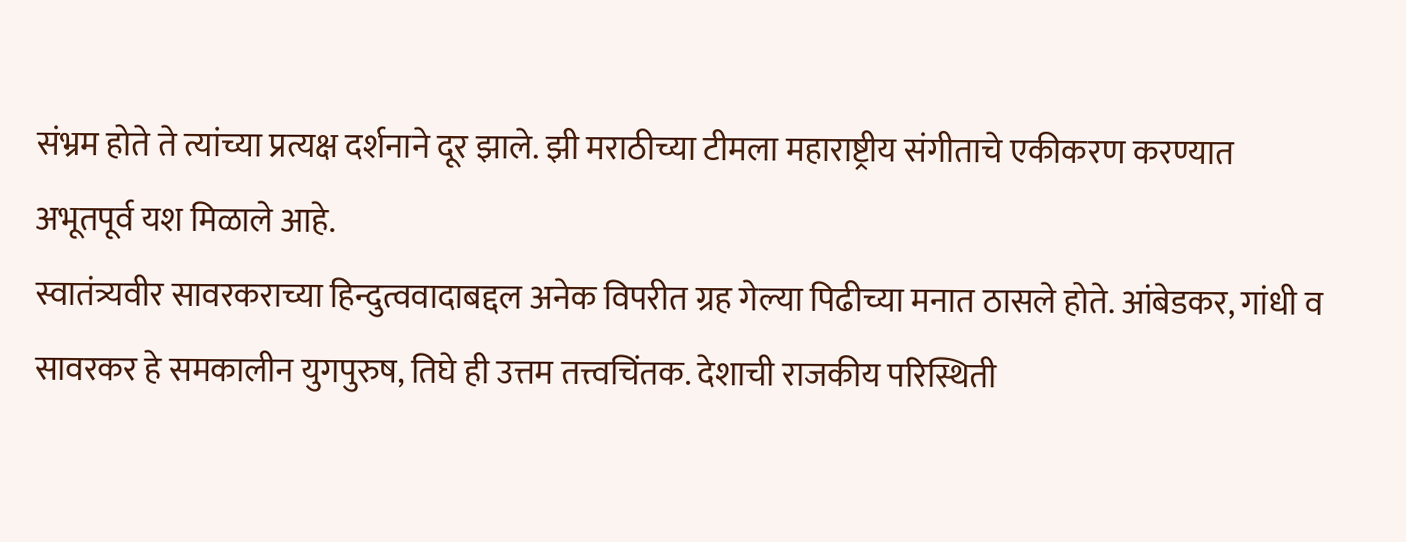संभ्रम होते ते त्यांच्या प्रत्यक्ष दर्शनाने दूर झाले. झी मराठीच्या टीमला महाराष्ट्रीय संगीताचे एकीकरण करण्यात अभूतपूर्व यश मिळाले आहे.
स्वातंत्र्यवीर सावरकराच्या हिन्दुत्ववादाबद्दल अनेक विपरीत ग्रह गेल्या पिढीच्या मनात ठासले होते. आंबेडकर, गांधी व सावरकर हे समकालीन युगपुरुष, तिघे ही उत्तम तत्त्वचिंतक. देशाची राजकीय परिस्थिती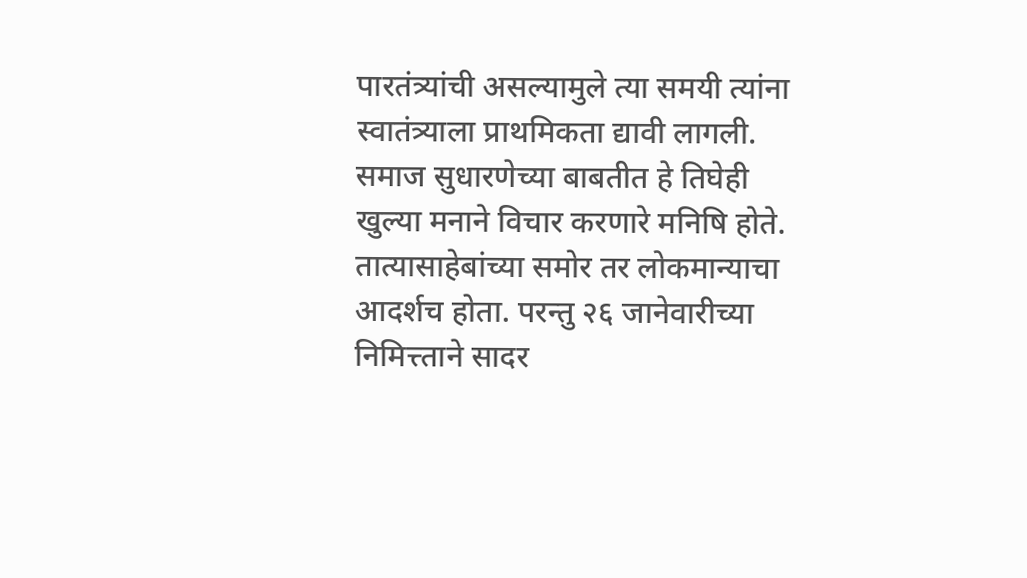पारतंत्र्यांची असल्यामुले त्या समयी त्यांना स्वातंत्र्याला प्राथमिकता द्यावी लागली. समाज सुधारणेच्या बाबतीत हे तिघेही खुल्या मनाने विचार करणारे मनिषि होते. तात्यासाहेबांच्या समोर तर लोकमान्याचा आदर्शच होता. परन्तु २६ जानेवारीच्या निमित्त्ताने सादर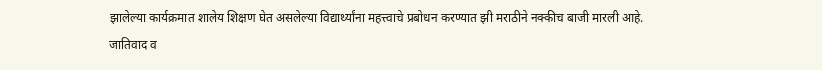झालेल्या कार्यक्रमात शालेय शिक्षण घेत असलेल्या विद्यार्थ्यांना महत्त्वाचे प्रबोधन करण्यात झी मराठीने नक्कीच बाजी मारली आहे.
जातिवाद व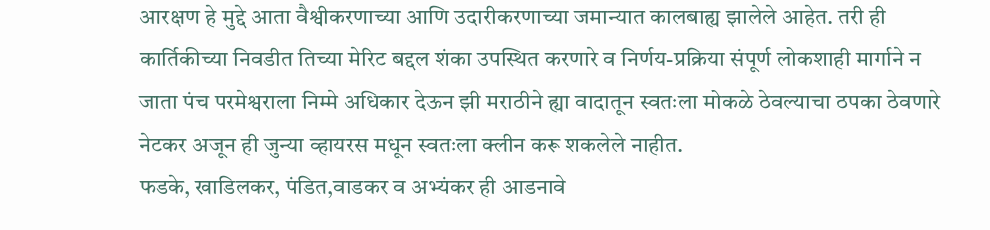आरक्षण हे मुद्दे आता वैश्वीकरणाच्या आणि उदारीकरणाच्या जमान्यात कालबाह्य झालेले आहेत. तरी ही कार्तिकीच्या निवडीत तिच्या मेरिट बद्दल शंका उपस्थित करणारे व निर्णय-प्रक्रिया संपूर्ण लोकशाही मार्गाने न जाता पंच परमेश्वराला निम्मे अधिकार देऊन झी मराठीने ह्या वादातून स्वतःला मोकळे ठेवल्याचा ठपका ठेवणारे नेटकर अजून ही जुन्या व्हायरस मधून स्वतःला क्लीन करू शकलेले नाहीत.
फडके, खाडिलकर, पंडित,वाडकर व अभ्यंकर ही आडनावे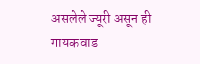असलेले ज्यूरी असून ही गायकवाड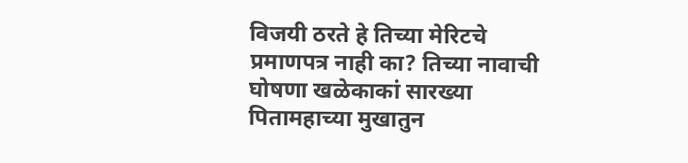विजयी ठरते हे तिच्या मेरिटचे प्रमाणपत्र नाही का? तिच्या नावाची घोषणा खळेकाकां सारख्या पितामहाच्या मुखातुन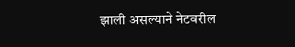झाली असल्याने नेटवरील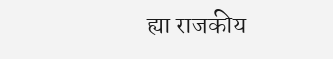ह्या राजकीय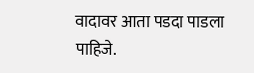वादावर आता पडदा पाडला पाहिजे.